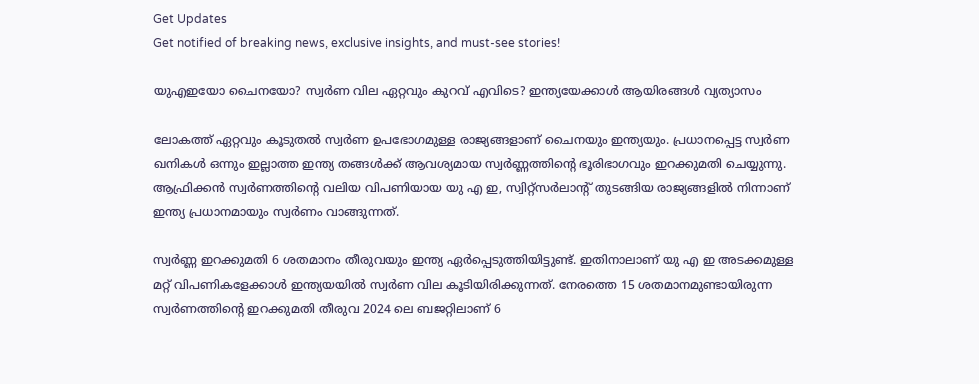Get Updates
Get notified of breaking news, exclusive insights, and must-see stories!

യുഎഇയോ ചൈനയോ? സ്വർണ വില ഏറ്റവും കുറവ് എവിടെ? ഇന്ത്യയേക്കാള്‍ ആയിരങ്ങള്‍ വ്യത്യാസം

ലോകത്ത് ഏറ്റവും കൂടുതല്‍ സ്വർണ ഉപഭോഗമുള്ള രാജ്യങ്ങളാണ് ചൈനയും ഇന്ത്യയും. പ്രധാനപ്പെട്ട സ്വർണ ഖനികള്‍ ഒന്നും ഇല്ലാത്ത ഇന്ത്യ തങ്ങള്‍ക്ക് ആവശ്യമായ സ്വർണ്ണത്തിന്റെ ഭൂരിഭാഗവും ഇറക്കുമതി ചെയ്യുന്നു. ആഫ്രിക്കന്‍ സ്വർണത്തിന്റെ വലിയ വിപണിയായ യു എ ഇ, സ്വിറ്റ്സർലാന്റ് തുടങ്ങിയ രാജ്യങ്ങളില്‍ നിന്നാണ് ഇന്ത്യ പ്രധാനമായും സ്വർണം വാങ്ങുന്നത്.

സ്വർണ്ണ ഇറക്കുമതി 6 ശതമാനം തീരുവയും ഇന്ത്യ ഏർപ്പെടുത്തിയിട്ടുണ്ട്. ഇതിനാലാണ് യു എ ഇ അടക്കമുള്ള മറ്റ് വിപണികളേക്കാള്‍ ഇന്ത്യയയില്‍ സ്വർണ വില കൂടിയിരിക്കുന്നത്. നേരത്തെ 15 ശതമാനമുണ്ടായിരുന്ന സ്വർണത്തിന്റെ ഇറക്കുമതി തീരുവ 2024 ലെ ബജറ്റിലാണ് 6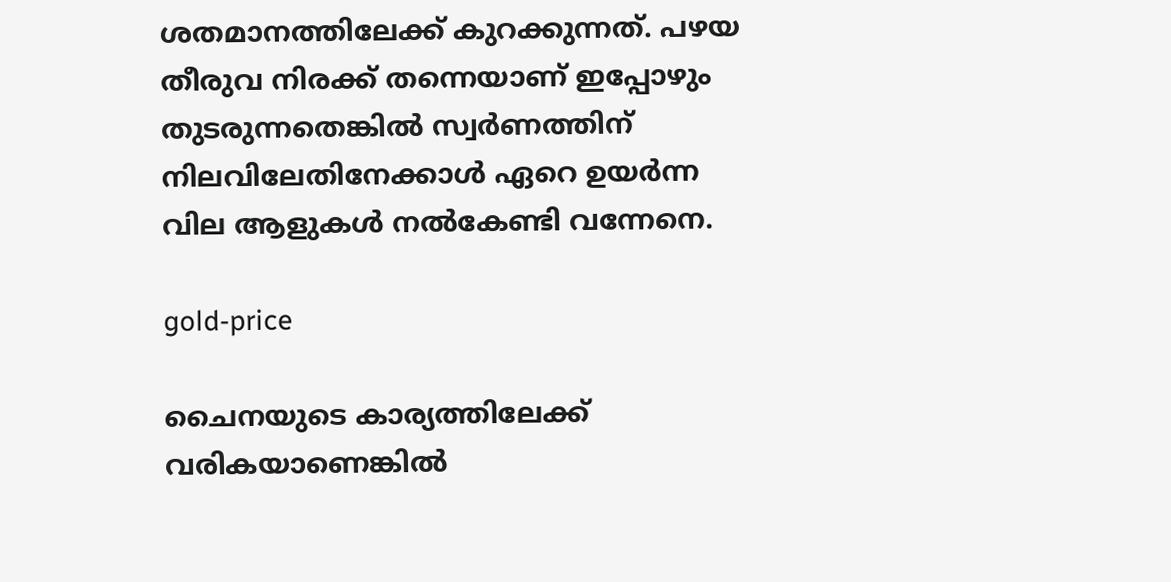ശതമാനത്തിലേക്ക് കുറക്കുന്നത്. പഴയ തീരുവ നിരക്ക് തന്നെയാണ് ഇപ്പോഴും തുടരുന്നതെങ്കില്‍ സ്വർണത്തിന് നിലവിലേതിനേക്കാള്‍ ഏറെ ഉയർന്ന വില ആളുകള്‍ നല്‍കേണ്ടി വന്നേനെ.

gold-price

ചൈനയുടെ കാര്യത്തിലേക്ക് വരികയാണെങ്കില്‍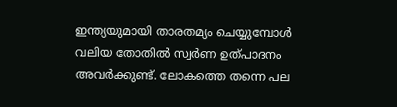ഇന്ത്യയുമായി താരതമ്യം ചെയ്യുമ്പോള്‍ വലിയ തോതില്‍ സ്വർണ ഉത്പാദനം അവർക്കുണ്ട്. ലോകത്തെ തന്നെ പല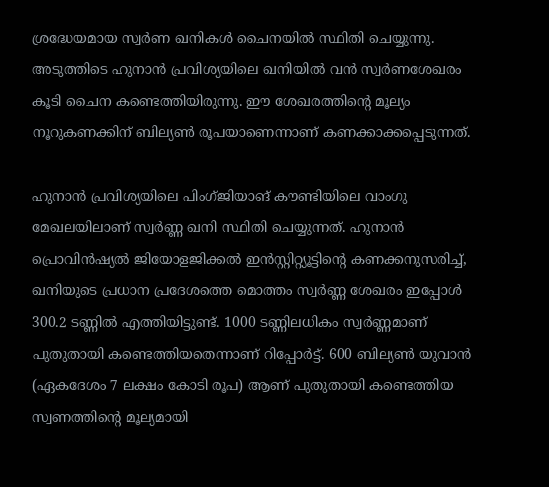ശ്രദ്ധേയമായ സ്വർണ ഖനികള്‍ ചൈനയില്‍ സ്ഥിതി ചെയ്യുന്നു. അടുത്തിടെ ഹുനാൻ പ്രവിശ്യയിലെ ഖനിയില്‍ വൻ സ്വർണശേഖരം കൂടി ചൈന കണ്ടെത്തിയിരുന്നു. ഈ ശേഖരത്തിൻ്റെ മൂല്യം നൂറുകണക്കിന് ബില്യൺ രൂപയാണെന്നാണ് കണക്കാക്കപ്പെടുന്നത്.

ഹുനാൻ പ്രവിശ്യയിലെ പിംഗ്ജിയാങ് കൗണ്ടിയിലെ വാംഗു മേഖലയിലാണ് സ്വർണ്ണ ഖനി സ്ഥിതി ചെയ്യുന്നത്. ഹുനാൻ പ്രൊവിൻഷ്യൽ ജിയോളജിക്കൽ ഇൻസ്റ്റിറ്റ്യൂട്ടിൻ്റെ കണക്കനുസരിച്ച്, ഖനിയുടെ പ്രധാന പ്രദേശത്തെ മൊത്തം സ്വർണ്ണ ശേഖരം ഇപ്പോൾ 300.2 ടണ്ണിൽ എത്തിയിട്ടുണ്ട്. 1000 ടണ്ണിലധികം സ്വർണ്ണമാണ് പുതുതായി കണ്ടെത്തിയതെന്നാണ് റിപ്പോർട്ട്. 600 ബില്യൺ യുവാൻ (ഏകദേശം 7 ലക്ഷം കോടി രൂപ) ആണ് പുതുതായി കണ്ടെത്തിയ സ്വണത്തിന്റെ മൂല്യമായി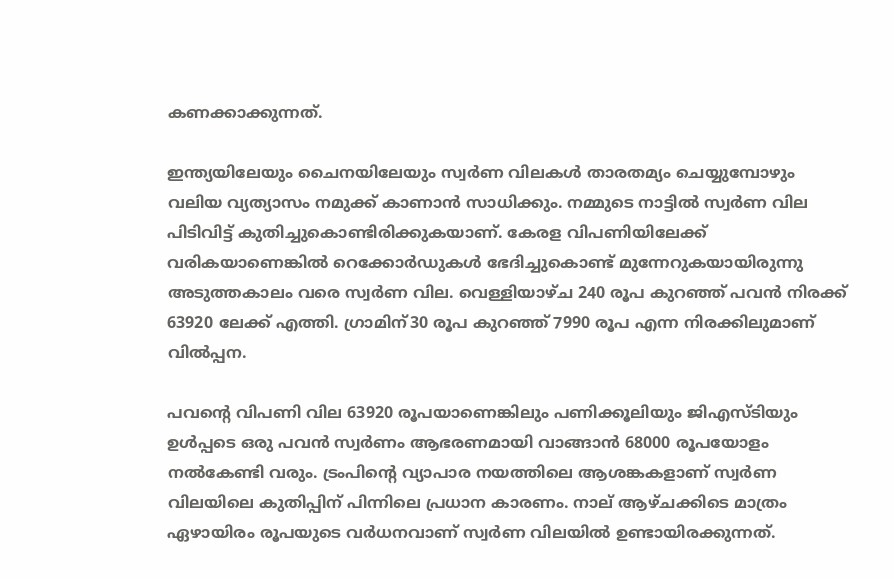കണക്കാക്കുന്നത്.

ഇന്ത്യയിലേയും ചൈനയിലേയും സ്വർണ വിലകള്‍ താരതമ്യം ചെയ്യുമ്പോഴും വലിയ വ്യത്യാസം നമുക്ക് കാണാന്‍ സാധിക്കും. നമ്മുടെ നാട്ടില്‍ സ്വർണ വില പിടിവിട്ട് കുതിച്ചുകൊണ്ടിരിക്കുകയാണ്. കേരള വിപണിയിലേക്ക് വരികയാണെങ്കില്‍ റെക്കോർഡുകള്‍ ഭേദിച്ചുകൊണ്ട് മുന്നേറുകയായിരുന്നു അടുത്തകാലം വരെ സ്വർണ വില. വെള്ളിയാഴ്ച 240 രൂപ കുറഞ്ഞ് പവന്‍ നിരക്ക് 63920 ലേക്ക് എത്തി. ഗ്രാമിന്30 രൂപ കുറഞ്ഞ് 7990 രൂപ എന്ന നിരക്കിലുമാണ് വില്‍പ്പന.

പവന്റെ വിപണി വില 63920 രൂപയാണെങ്കിലും പണിക്കൂലിയും ജിഎസ്ടിയും ഉള്‍പ്പടെ ഒരു പവന്‍ സ്വര്‍ണം ആഭരണമായി വാങ്ങാന്‍ 68000 രൂപയോളം നല്‍കേണ്ടി വരും. ട്രംപിന്റെ വ്യാപാര നയത്തിലെ ആശങ്കകളാണ് സ്വര്‍ണ വിലയിലെ കുതിപ്പിന് പിന്നിലെ പ്രധാന കാരണം. നാല് ആഴ്ചക്കിടെ മാത്രം ഏഴായിരം രൂപയുടെ വര്‍ധനവാണ് സ്വര്‍ണ വിലയില്‍ ഉണ്ടായിരക്കുന്നത്.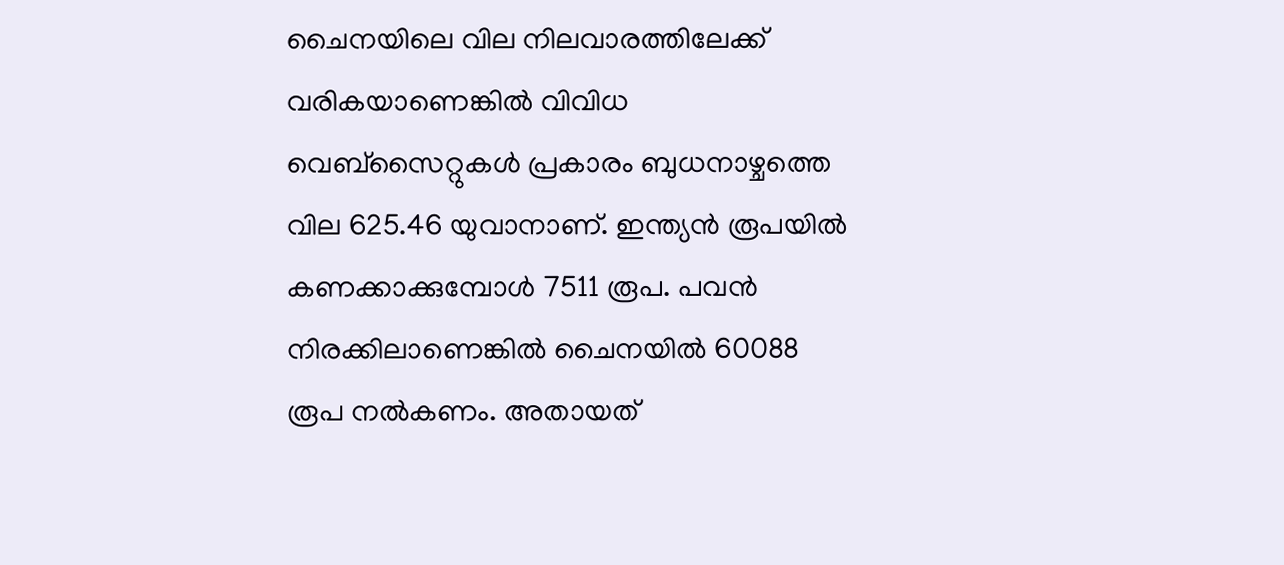ചൈനയിലെ വില നിലവാരത്തിലേക്ക് വരികയാണെങ്കില്‍ വിവിധ വെബ്സൈറ്റുകള്‍ പ്രകാരം ബുധനാഴ്ചത്തെ വില 625.46 യുവാനാണ്. ഇന്ത്യന്‍ രൂപയില്‍ കണക്കാക്കുമ്പോള്‍ 7511 രൂപ. പവന്‍ നിരക്കിലാണെങ്കില്‍ ചൈനയില്‍ 60088 രൂപ നല്‍കണം. അതായത്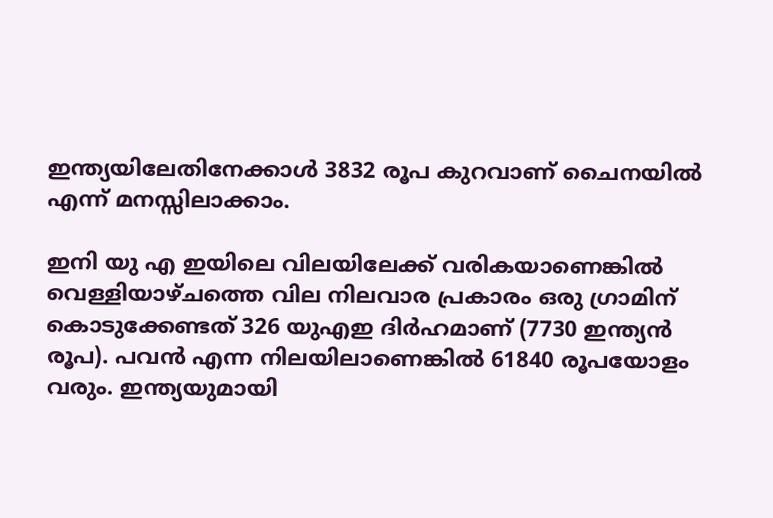ഇന്ത്യയിലേതിനേക്കാള്‍ 3832 രൂപ കുറവാണ് ചൈനയില്‍ എന്ന് മനസ്സിലാക്കാം.

ഇനി യു എ ഇയിലെ വിലയിലേക്ക് വരികയാണെങ്കില്‍ വെള്ളിയാഴ്ചത്തെ വില നിലവാര പ്രകാരം ഒരു ഗ്രാമിന് കൊടുക്കേണ്ടത് 326 യുഎഇ ദിർഹമാണ് (7730 ഇന്ത്യന്‍ രൂപ). പവന്‍ എന്ന നിലയിലാണെങ്കില്‍ 61840 രൂപയോളം വരും. ഇന്ത്യയുമായി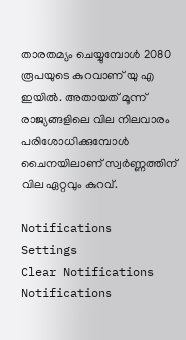താരതമ്യം ചെയ്യുമ്പോള്‍ 2080 രൂപയുടെ കുറവാണ് യു എ ഇയില്‍. അതായത് മൂന്ന് രാജ്യങ്ങളിലെ വില നിലവാരം പരിശോധിക്കുമ്പോള്‍ ചൈനയിലാണ് സ്വർണ്ണത്തിന് വില ഏറ്റവും കുറവ്.

Notifications
Settings
Clear Notifications
Notifications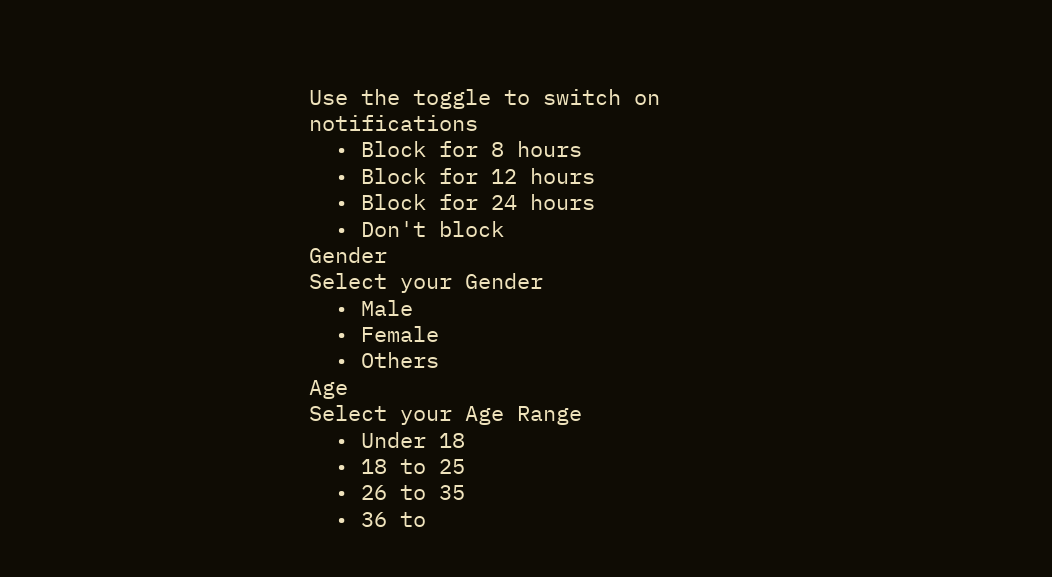Use the toggle to switch on notifications
  • Block for 8 hours
  • Block for 12 hours
  • Block for 24 hours
  • Don't block
Gender
Select your Gender
  • Male
  • Female
  • Others
Age
Select your Age Range
  • Under 18
  • 18 to 25
  • 26 to 35
  • 36 to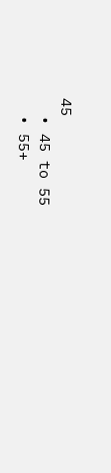45
  • 45 to 55
  • 55+